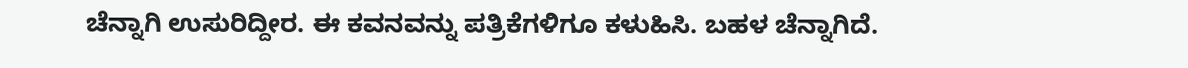ಚೆನ್ನಾಗಿ ಉಸುರಿದ್ದೀರ. ಈ ಕವನವನ್ನು ಪತ್ರಿಕೆಗಳಿಗೂ ಕಳುಹಿಸಿ. ಬಹಳ ಚೆನ್ನಾಗಿದೆ.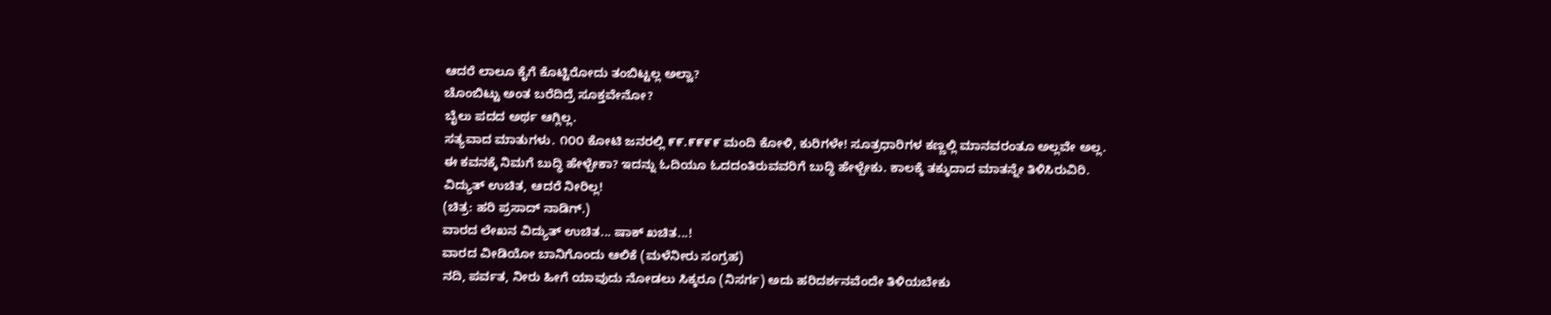ಆದರೆ ಲಾಲೂ ಕೈಗೆ ಕೊಟ್ಟಿರೋದು ತಂಬಿಟ್ಟಲ್ಲ ಅಲ್ವಾ?
ಚೊಂಬಿಟ್ಟು ಅಂತ ಬರೆದಿದ್ರೆ ಸೂಕ್ತವೇನೋ?
ಬೈಲು ಪದದ ಅರ್ಥ ಆಗ್ಲಿಲ್ಲ.
ಸತ್ಯವಾದ ಮಾತುಗಳು. ೧೦೦ ಕೋಟಿ ಜನರಲ್ಲಿ ೯೯.೯೯೯೯ ಮಂದಿ ಕೋಳಿ, ಕುರಿಗಳೇ! ಸೂತ್ರಧಾರಿಗಳ ಕಣ್ಣಲ್ಲಿ ಮಾನವರಂತೂ ಅಲ್ಲವೇ ಅಲ್ಲ.
ಈ ಕವನಕ್ಕೆ ನಿಮಗೆ ಬುದ್ಧಿ ಹೇಳ್ಬೇಕಾ? ಇದನ್ನು ಓದಿಯೂ ಓದದಂತಿರುವವರಿಗೆ ಬುದ್ಧಿ ಹೇಳ್ಬೇಕು. ಕಾಲಕ್ಕೆ ತಕ್ಕುದಾದ ಮಾತನ್ನೇ ತಿಳಿಸಿರುವಿರಿ.
ವಿದ್ಯುತ್ ಉಚಿತ, ಆದರೆ ನೀರಿಲ್ಲ!
(ಚಿತ್ರ: ಹರಿ ಪ್ರಸಾದ್ ನಾಡಿಗ್.)
ವಾರದ ಲೇಖನ ವಿದ್ಯುತ್ ಉಚಿತ... ಷಾಕ್ ಖಚಿತ...!
ವಾರದ ವೀಡಿಯೋ ಬಾನಿಗೊಂದು ಆಲಿಕೆ (ಮಳೆನೀರು ಸಂಗ್ರಹ)
ನದಿ, ಪರ್ವತ, ನೀರು ಹೀಗೆ ಯಾವುದು ನೋಡಲು ಸಿಕ್ಕರೂ (ನಿಸರ್ಗ) ಅದು ಹರಿದರ್ಶನವೆಂದೇ ತಿಳಿಯಬೇಕು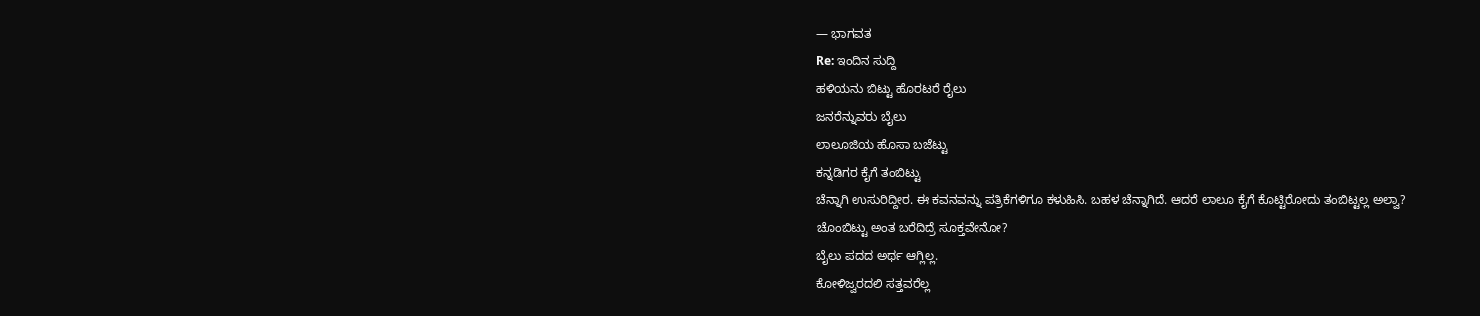— ಭಾಗವತ
Re: ಇಂದಿನ ಸುದ್ದಿ
ಹಳಿಯನು ಬಿಟ್ಟು ಹೊರಟರೆ ರೈಲು
ಜನರೆನ್ನುವರು ಬೈಲು
ಲಾಲೂಜಿಯ ಹೊಸಾ ಬಜೆಟ್ಟು
ಕನ್ನಡಿಗರ ಕೈಗೆ ತಂಬಿಟ್ಟು
ಚೆನ್ನಾಗಿ ಉಸುರಿದ್ದೀರ. ಈ ಕವನವನ್ನು ಪತ್ರಿಕೆಗಳಿಗೂ ಕಳುಹಿಸಿ. ಬಹಳ ಚೆನ್ನಾಗಿದೆ. ಆದರೆ ಲಾಲೂ ಕೈಗೆ ಕೊಟ್ಟಿರೋದು ತಂಬಿಟ್ಟಲ್ಲ ಅಲ್ವಾ?
ಚೊಂಬಿಟ್ಟು ಅಂತ ಬರೆದಿದ್ರೆ ಸೂಕ್ತವೇನೋ?
ಬೈಲು ಪದದ ಅರ್ಥ ಆಗ್ಲಿಲ್ಲ.
ಕೋಳಿಜ್ವರದಲಿ ಸತ್ತವರೆಲ್ಲ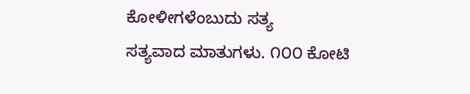ಕೋಳೀಗಳೆಂಬುದು ಸತ್ಯ
ಸತ್ಯವಾದ ಮಾತುಗಳು. ೧೦೦ ಕೋಟಿ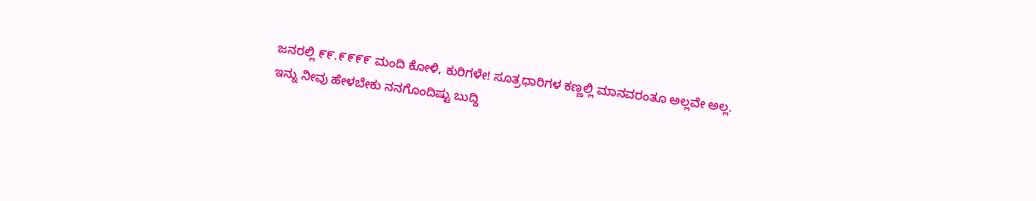ಜನರಲ್ಲಿ ೯೯.೯೯೯೯ ಮಂದಿ ಕೋಳಿ, ಕುರಿಗಳೇ! ಸೂತ್ರಧಾರಿಗಳ ಕಣ್ಣಲ್ಲಿ ಮಾನವರಂತೂ ಅಲ್ಲವೇ ಅಲ್ಲ.
ಇನ್ನು ನೀವು ಹೇಳಬೇಕು ನನಗೊಂದಿಷ್ಟು ಬುದ್ದಿ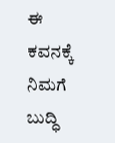ಈ ಕವನಕ್ಕೆ ನಿಮಗೆ ಬುದ್ಧಿ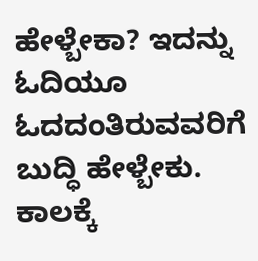ಹೇಳ್ಬೇಕಾ? ಇದನ್ನು ಓದಿಯೂ ಓದದಂತಿರುವವರಿಗೆ ಬುದ್ಧಿ ಹೇಳ್ಬೇಕು.
ಕಾಲಕ್ಕೆ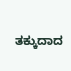ತಕ್ಕುದಾದ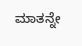ಮಾತನ್ನೇ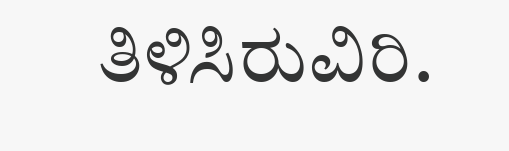ತಿಳಿಸಿರುವಿರಿ.